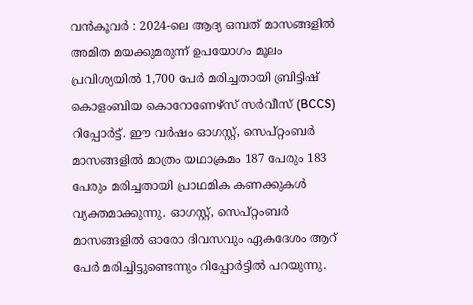വൻകൂവർ : 2024-ലെ ആദ്യ ഒമ്പത് മാസങ്ങളിൽ അമിത മയക്കുമരുന്ന് ഉപയോഗം മൂലം പ്രവിശ്യയിൽ 1,700 പേർ മരിച്ചതായി ബ്രിട്ടിഷ് കൊളംബിയ കൊറോണേഴ്സ് സർവീസ് (BCCS) റിപ്പോർട്ട്. ഈ വർഷം ഓഗസ്റ്റ്, സെപ്റ്റംബർ മാസങ്ങളിൽ മാത്രം യഥാക്രമം 187 പേരും 183 പേരും മരിച്ചതായി പ്രാഥമിക കണക്കുകൾ വ്യക്തമാക്കുന്നു. ഓഗസ്റ്റ്, സെപ്റ്റംബർ മാസങ്ങളിൽ ഓരോ ദിവസവും ഏകദേശം ആറ് പേർ മരിച്ചിട്ടുണ്ടെന്നും റിപ്പോർട്ടിൽ പറയുന്നു.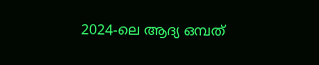2024-ലെ ആദ്യ ഒമ്പത്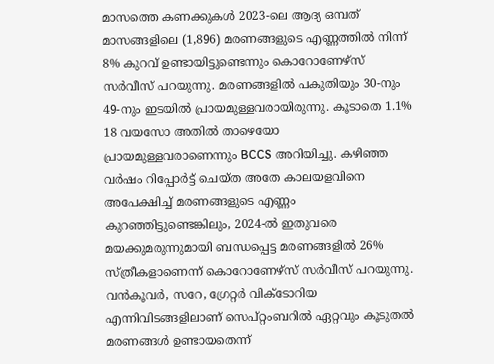മാസത്തെ കണക്കുകൾ 2023-ലെ ആദ്യ ഒമ്പത് മാസങ്ങളിലെ (1,896) മരണങ്ങളുടെ എണ്ണത്തിൽ നിന്ന് 8% കുറവ് ഉണ്ടായിട്ടുണ്ടെന്നും കൊറോണേഴ്സ് സർവീസ് പറയുന്നു. മരണങ്ങളിൽ പകുതിയും 30-നും 49-നും ഇടയിൽ പ്രായമുള്ളവരായിരുന്നു. കൂടാതെ 1.1% 18 വയസോ അതിൽ താഴെയോ പ്രായമുള്ളവരാണെന്നും BCCS അറിയിച്ചു. കഴിഞ്ഞ വർഷം റിപ്പോർട്ട് ചെയ്ത അതേ കാലയളവിനെ അപേക്ഷിച്ച് മരണങ്ങളുടെ എണ്ണം കുറഞ്ഞിട്ടുണ്ടെങ്കിലും, 2024-ൽ ഇതുവരെ മയക്കുമരുന്നുമായി ബന്ധപ്പെട്ട മരണങ്ങളിൽ 26% സ്ത്രീകളാണെന്ന് കൊറോണേഴ്സ് സർവീസ് പറയുന്നു. വൻകൂവർ, സറേ, ഗ്രേറ്റർ വിക്ടോറിയ എന്നിവിടങ്ങളിലാണ് സെപ്റ്റംബറിൽ ഏറ്റവും കൂടുതൽ മരണങ്ങൾ ഉണ്ടായതെന്ന്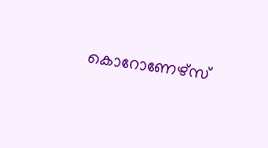കൊറോണേഴ്സ്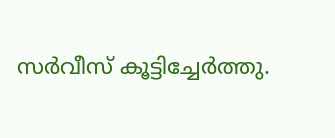സർവീസ് കൂട്ടിച്ചേർത്തു.